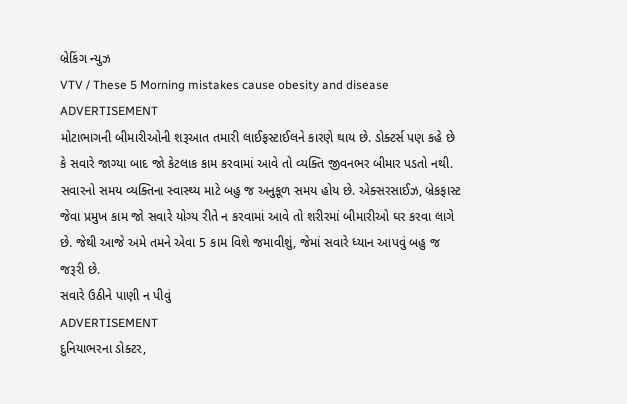બ્રેકિંગ ન્યુઝ
VTV / These 5 Morning mistakes cause obesity and disease
ADVERTISEMENT
મોટાભાગની બીમારીઓની શરૂઆત તમારી લાઈફસ્ટાઈલને કારણે થાય છે. ડોક્ટર્સ પણ કહે છે કે સવારે જાગ્યા બાદ જો કેટલાક કામ કરવામાં આવે તો વ્યક્તિ જીવનભર બીમાર પડતો નથી. સવારનો સમય વ્યક્તિના સ્વાસ્થ્ય માટે બહુ જ અનુકૂળ સમય હોય છે. એક્સરસાઈઝ, બ્રેકફાસ્ટ જેવા પ્રમુખ કામ જો સવારે યોગ્ય રીતે ન કરવામાં આવે તો શરીરમાં બીમારીઓ ઘર કરવા લાગે છે. જેથી આજે અમે તમને એવા 5 કામ વિશે જમાવીશું, જેમાં સવારે ધ્યાન આપવું બહુ જ જરૂરી છે.
સવારે ઉઠીને પાણી ન પીવું
ADVERTISEMENT
દુનિયાભરના ડોક્ટર,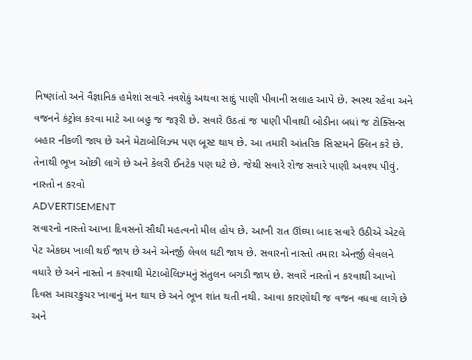નિષ્ણાંતો અને વૈજ્ઞાનિક હમેશાં સવારે નવશેકું અથવા સાદું પાણી પીવાની સલાહ આપે છે. સ્વસ્થ રહેવા અને વજનને કંટ્રોલ કરવા માટે આ બહુ જ જરૂરી છે. સવારે ઉઠતાં જ પાણી પીવાથી બોડીના બધાં જ ટોક્સિન્સ બહાર નીકળી જાય છે અને મેટાબોલિઝ્મ પણ બૂસ્ટ થાય છે. આ તમારી આંતરિક સિસ્ટમને ક્લિન કરે છે. તેનાથી ભૂખ ઓછી લાગે છે અને કેલરી ઈનટેક પણ ઘટે છે. જેથી સવારે રોજ સવારે પાણી અવશ્ય પીવું.
નાસ્તો ન કરવો
ADVERTISEMENT
સવારનો નાસ્તો આખા દિવસનો સૌથી મહત્વનો મીલ હોય છે. આખી રાત ઊંઘ્યા બાદ સવારે ઉઠીએ એટલે પેટ એકદમ ખાલી થઈ જાય છે અને એનર્જી લેવલ ઘટી જાય છે. સવારનો નાસ્તો તમારા એનર્જી લેવલને વધારે છે અને નાસ્તો ન કરવાથી મેટાબોલિઝ્મનું સંતુલન બગડી જાય છે. સવારે નાસ્તો ન કરવાથી આખો દિવસ આચરકુચર ખાવાનું મન થાય છે અને ભૂખ શાંત થતી નથી. આવા કારણોથી જ વજન વધવા લાગે છે અને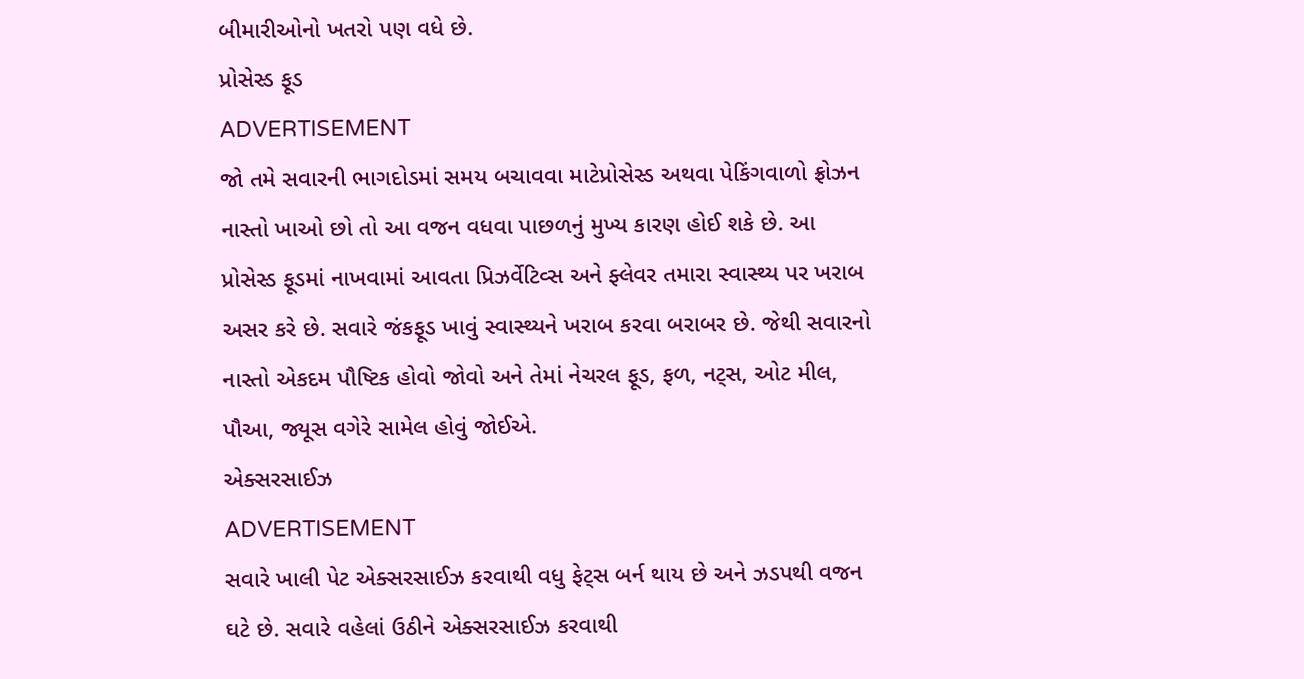બીમારીઓનો ખતરો પણ વધે છે.
પ્રોસેસ્ડ ફૂડ
ADVERTISEMENT
જો તમે સવારની ભાગદોડમાં સમય બચાવવા માટેપ્રોસેસ્ડ અથવા પેકિંગવાળો ફ્રોઝન નાસ્તો ખાઓ છો તો આ વજન વધવા પાછળનું મુખ્ય કારણ હોઈ શકે છે. આ પ્રોસેસ્ડ ફૂડમાં નાખવામાં આવતા પ્રિઝર્વેટિવ્સ અને ફ્લેવર તમારા સ્વાસ્થ્ય પર ખરાબ અસર કરે છે. સવારે જંકફૂડ ખાવું સ્વાસ્થ્યને ખરાબ કરવા બરાબર છે. જેથી સવારનો નાસ્તો એકદમ પૌષ્ટિક હોવો જોવો અને તેમાં નેચરલ ફૂડ, ફળ, નટ્સ, ઓટ મીલ, પૌઆ, જ્યૂસ વગેરે સામેલ હોવું જોઈએ.
એક્સરસાઈઝ
ADVERTISEMENT
સવારે ખાલી પેટ એક્સરસાઈઝ કરવાથી વધુ ફેટ્સ બર્ન થાય છે અને ઝડપથી વજન ઘટે છે. સવારે વહેલાં ઉઠીને એક્સરસાઈઝ કરવાથી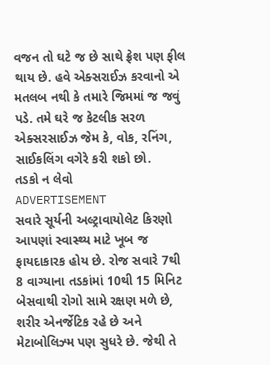વજન તો ઘટે જ છે સાથે ફ્રેશ પણ ફીલ થાય છે. હવે એક્સરાઈઝ કરવાનો એ મતલબ નથી કે તમારે જિમમાં જ જવું પડે. તમે ઘરે જ કેટલીક સરળ એક્સરસાઈઝ જેમ કે, વોક, રનિંગ, સાઈકલિંગ વગેરે કરી શકો છો.
તડકો ન લેવો
ADVERTISEMENT
સવારે સૂર્યની અલ્ટ્રાવાયોલેટ કિરણો આપણાં સ્વાસ્થ્ય માટે ખૂબ જ ફાયદાકારક હોય છે. રોજ સવારે 7થી 8 વાગ્યાના તડકાંમાં 10થી 15 મિનિટ બેસવાથી રોગો સામે રક્ષણ મળે છે, શરીર એનર્જેટિક રહે છે અને મેટાબોલિઝ્મ પણ સુધરે છે. જેથી તે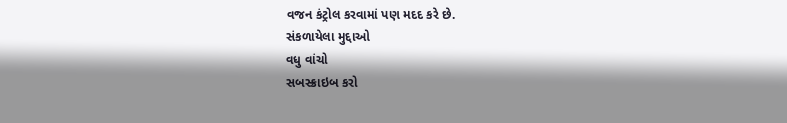વજન કંટ્રોલ કરવામાં પણ મદદ કરે છે.
સંકળાયેલા મુદ્દાઓ
વધુ વાંચો
સબસ્ક્રાઇબ કરો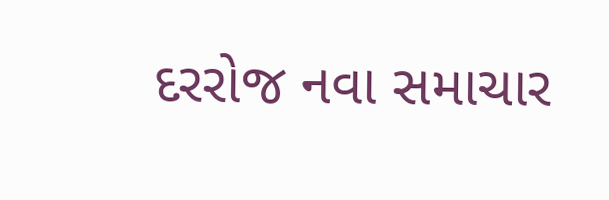દરરોજ નવા સમાચાર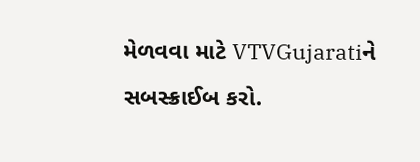મેળવવા માટે VTVGujaratiને સબસ્ક્રાઈબ કરો.